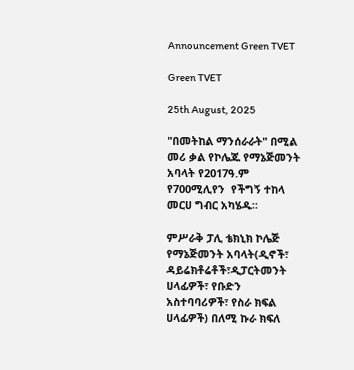Announcement Green TVET

Green TVET

25th August, 2025

"በመትከል ማንሰራራት" በሚል መሪ ቃል የኮሌጁ የማኔጅመንት አባላት የ2017ዓ.ም የ700ሚሊየን  የችግኝ ተከላ መርሀ ግብር አካሄዱ።

ምሥራቅ ፓሊ ቴክኒክ ኮሌጅ የማኔጅመንት አባላት(ዲኖች፣ ዳይሬክቶሬቶች፣ዲፓርትመንት ሀላፊዎች፣ የቡድን አስተባባሪዎች፣ የስራ ክፍል ሀላፊዎች) በለሚ ኩራ ክፍለ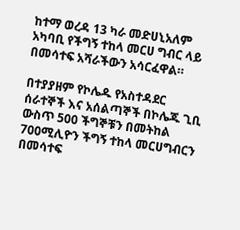ከተማ ወረዳ 13 ካራ መድሀኒአለም አካባቢ የችግኝ ተከላ መርሀ ግብር ላይ በመሳተፍ አሻራችውን አሳርፈዋል።

በተያያዘም የኮሌዱ የአስተዳደር ሰራተኞች እና አሰልጣኞች በኮሌጁ ጊቢ ውስጥ 500 ችግኞቹን በመትከል 700ሚሊዮን ችግኝ ተከላ መርሀግብርን በመሳተፍ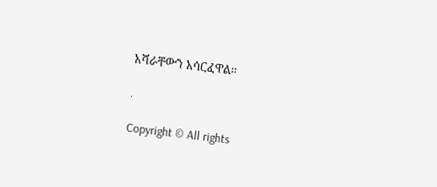አሻራቸውን አሳርፈዋል።

.

Copyright © All rights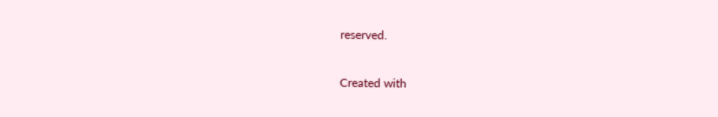reserved.

Created with